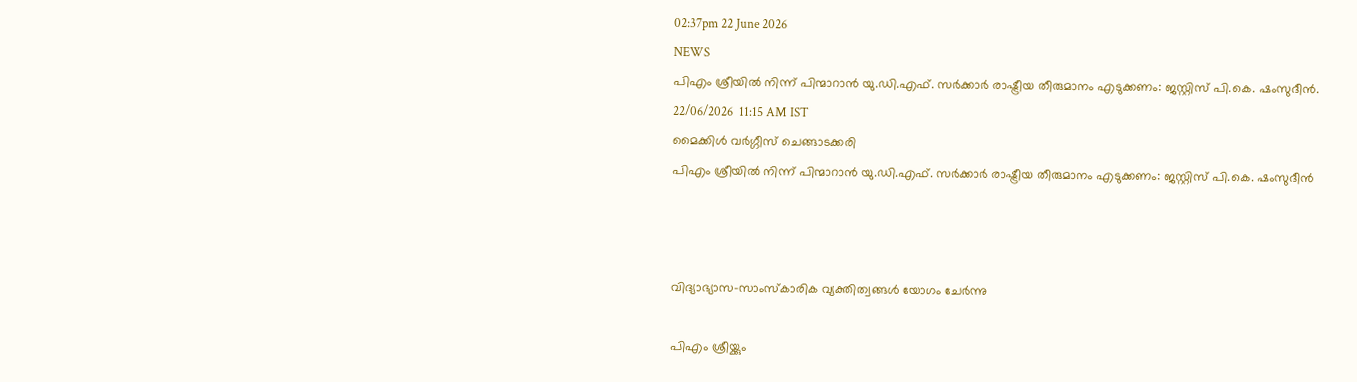02:37pm 22 June 2026
NEWS
പിഎം ശ്രീയിൽ നിന്ന് പിന്മാറാൻ യു.ഡി.എഫ്. സർക്കാർ രാഷ്ട്രീയ തീരുമാനം എടുക്കണം: ജസ്റ്റിസ് പി.കെ. ഷംസുദീൻ.
22/06/2026  11:15 AM IST
മൈക്കിള്‍ വര്‍ഗ്ഗീസ് ചെങ്ങാടക്കരി
പിഎം ശ്രീയിൽ നിന്ന് പിന്മാറാൻ യു.ഡി.എഫ്. സർക്കാർ രാഷ്ട്രീയ തീരുമാനം എടുക്കണം: ജസ്റ്റിസ് പി.കെ. ഷംസുദീൻ



വിദ്യാഭ്യാസ-സാംസ്‌കാരിക വ്യക്തിത്വങ്ങൾ യോഗം ചേർന്നു

പിഎം ശ്രീയ്ക്കും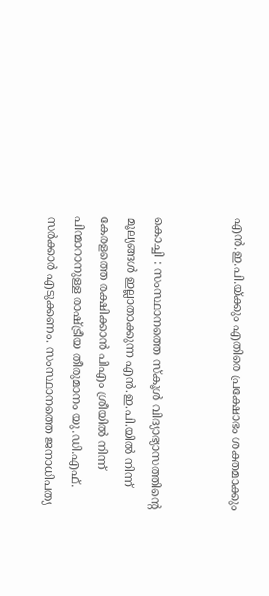എൻ.ഇ.പി.യ്ക്കും എതിരെ പ്രക്ഷോഭം ശക്തമാക്കും


കൊച്ചി : സംസ്ഥാനത്തെ സ്കൂൾ വിദ്യാഭ്യാസത്തിന്റെ മൂല്യങ്ങൾ ഇല്ലാതാക്കുന്ന എൻ.ഇ.പി.യിൽ നിന്ന് കേരളത്തെ രക്ഷിക്കാൻ പിഎം ശ്രീയിൽ നിന്ന് പിന്മാറാനുള്ള രാഷ്ട്രീയ തീരുമാനം യു.ഡി.എഫ്. സർക്കാർ എടുക്കണം. സംസ്ഥാനത്തെ ജനാധിപത്യ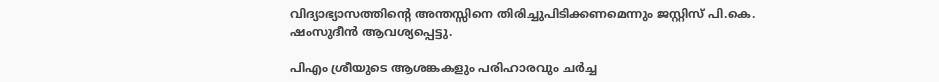വിദ്യാഭ്യാസത്തിന്റെ അന്തസ്സിനെ തിരിച്ചുപിടിക്കണമെന്നും ജസ്റ്റിസ് പി.കെ. ഷംസുദീൻ ആവശ്യപ്പെട്ടു.

പിഎം ശ്രീയുടെ ആശങ്കകളും പരിഹാരവും ചർച്ച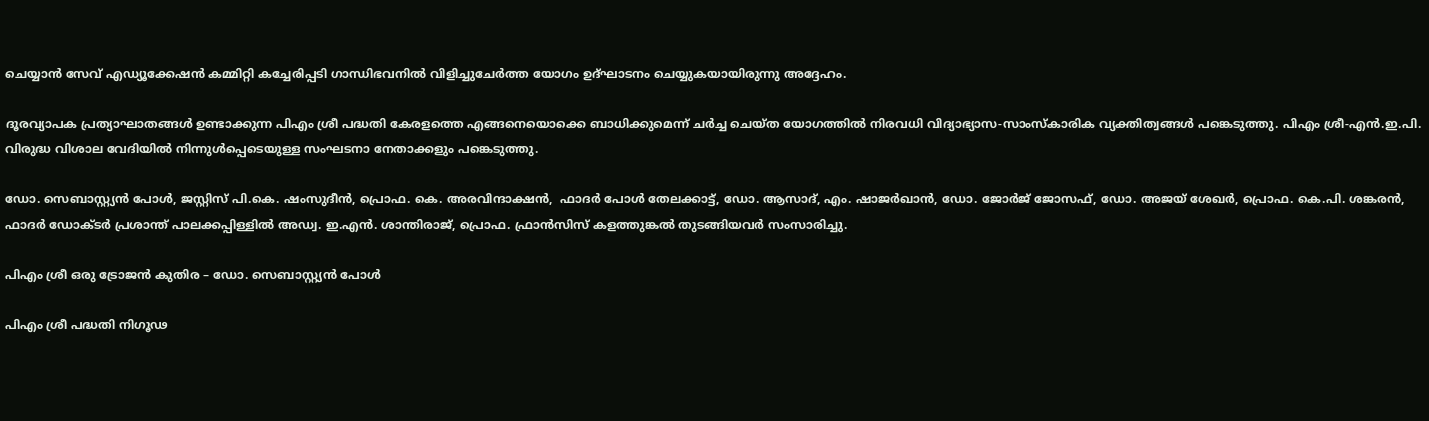ചെയ്യാൻ സേവ് എഡ്യൂക്കേഷൻ കമ്മിറ്റി കച്ചേരിപ്പടി ഗാന്ധിഭവനിൽ വിളിച്ചുചേർത്ത യോഗം ഉദ്ഘാടനം ചെയ്യുകയായിരുന്നു അദ്ദേഹം.

ദൂരവ്യാപക പ്രത്യാഘാതങ്ങൾ ഉണ്ടാക്കുന്ന പിഎം ശ്രീ പദ്ധതി കേരളത്തെ എങ്ങനെയൊക്കെ ബാധിക്കുമെന്ന് ചർച്ച ചെയ്ത യോഗത്തിൽ നിരവധി വിദ്യാഭ്യാസ-സാംസ്‌കാരിക വ്യക്തിത്വങ്ങൾ പങ്കെടുത്തു. പിഎം ശ്രീ-എൻ.ഇ.പി. വിരുദ്ധ വിശാല വേദിയിൽ നിന്നുൾപ്പെടെയുള്ള സംഘടനാ നേതാക്കളും പങ്കെടുത്തു.

ഡോ. സെബാസ്റ്റ്യൻ പോൾ, ജസ്റ്റിസ് പി.കെ. ഷംസുദീൻ, പ്രൊഫ. കെ. അരവിന്ദാക്ഷൻ,  ഫാദർ പോൾ തേലക്കാട്ട്, ഡോ. ആസാദ്, എം. ഷാജർഖാൻ, ഡോ. ജോർജ് ജോസഫ്, ഡോ. അജയ് ശേഖർ, പ്രൊഫ. കെ.പി. ശങ്കരൻ, ഫാദർ ഡോക്ടർ പ്രശാന്ത് പാലക്കപ്പിള്ളിൽ അഡ്വ. ഇ.എൻ. ശാന്തിരാജ്, പ്രൊഫ. ഫ്രാൻസിസ് കളത്തുങ്കൽ തുടങ്ങിയവർ സംസാരിച്ചു.

പിഎം ശ്രീ ഒരു ട്രോജൻ കുതിര – ഡോ. സെബാസ്റ്റ്യൻ പോൾ

പിഎം ശ്രീ പദ്ധതി നിഗൂഢ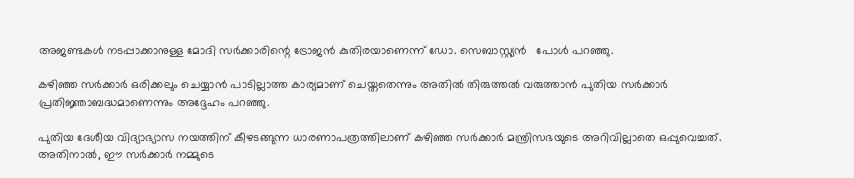അജണ്ടകൾ നടപ്പാക്കാനുള്ള മോദി സർക്കാരിന്റെ ട്രോജൻ കുതിരയാണെന്ന് ഡോ. സെബാസ്റ്റ്യൻ   പോൾ പറഞ്ഞു.

കഴിഞ്ഞ സർക്കാർ ഒരിക്കലും ചെയ്യാൻ പാടില്ലാത്ത കാര്യമാണ് ചെയ്തതെന്നും അതിൽ തിരുത്തൽ വരുത്താൻ പുതിയ സർക്കാർ പ്രതിജ്ഞാബദ്ധമാണെന്നും അദ്ദേഹം പറഞ്ഞു.

പുതിയ ദേശീയ വിദ്യാഭ്യാസ നയത്തിന് കീഴടങ്ങുന്ന ധാരണാപത്രത്തിലാണ് കഴിഞ്ഞ സർക്കാർ മന്ത്രിസഭയുടെ അറിവില്ലാതെ ഒപ്പുവെച്ചത്. അതിനാൽ, ഈ സർക്കാർ നമ്മുടെ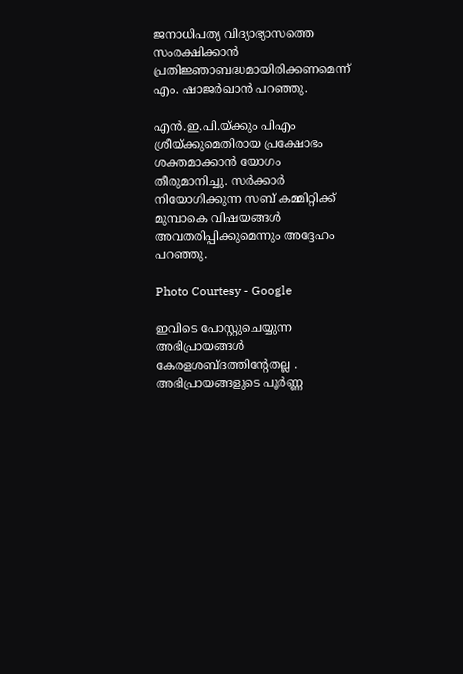ജനാധിപത്യ വിദ്യാഭ്യാസത്തെ സംരക്ഷിക്കാൻ പ്രതിജ്ഞാബദ്ധമായിരിക്കണമെന്ന് എം. ഷാജർഖാൻ പറഞ്ഞു.

എൻ.ഇ.പി.യ്ക്കും പിഎം ശ്രീയ്ക്കുമെതിരായ പ്രക്ഷോഭം ശക്തമാക്കാൻ യോഗം തീരുമാനിച്ചു. സർക്കാർ നിയോഗിക്കുന്ന സബ് കമ്മിറ്റിക്ക് മുമ്പാകെ വിഷയങ്ങൾ അവതരിപ്പിക്കുമെന്നും അദ്ദേഹം പറഞ്ഞു.

Photo Courtesy - Google

ഇവിടെ പോസ്റ്റുചെയ്യുന്ന അഭിപ്രായങ്ങള്‍ കേരളശബ്‌ദത്തിന്റേതല്ല . അഭിപ്രായങ്ങളുടെ പൂര്‍ണ്ണ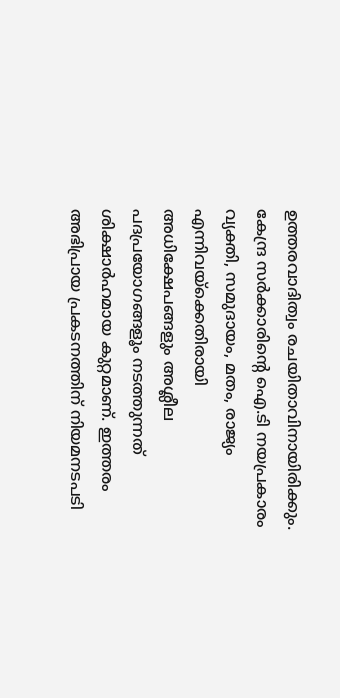ഉത്തരവാദിത്വം രചയിതാവിനായിരിക്കും. കേന്ദ്ര സർക്കാരിന്റെ ഐ.ടി നയപ്രകാരം വ്യക്തി, സമുദായം, മതം, രാജ്യം എന്നിവയ്ക്കെതിരായി അധിക്ഷേപങ്ങളും അശ്ലീല പദപ്രയോഗങ്ങളൂം നടത്തുന്നത് ശിക്ഷാര്‍ഹമായ കുറ്റമാണ്. ഇത്തരം അഭിപ്രായ പ്രകടനത്തിന് നിയമനടപടി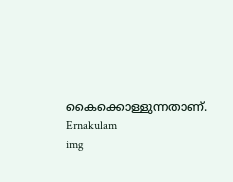കൈക്കൊള്ളുന്നതാണ്.
Ernakulam
img